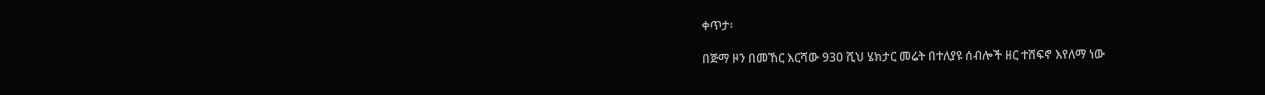ቀጥታ፡

በጅማ ዞን በመኸር እርሻው 930 ሺህ ሄክታር መሬት በተለያዩ ሰብሎች ዘር ተሸፍኖ እየለማ ነው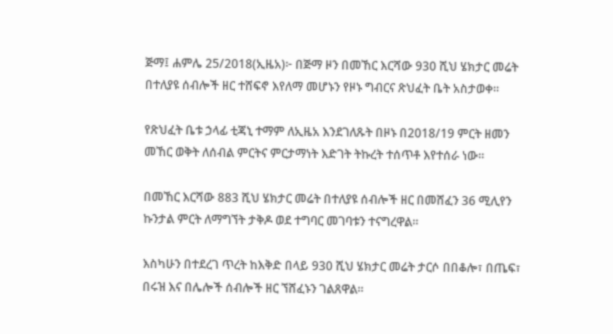ጅማ፤ ሐምሌ 25/2018(ኢዜአ)፦ በጅማ ዞን በመኸር እርሻው 930 ሺህ ሄክታር መሬት በተለያዩ ሰብሎች ዘር ተሸፍኖ እየለማ መሆኑን የዞኑ ግብርና ጽህፈት ቤት አስታወቀ።

የጽህፈት ቤቱ ኃላፊ ቲጃኒ ተማም ለኢዜአ እንደገለጹት በዞኑ በ2018/19 ምርት ዘመን መኸር ወቅት ለሰብል ምርትና ምርታማነት እድገት ትኩረት ተሰጥቶ እየተሰራ ነው።

በመኸር እርሻው 883 ሺህ ሄክታር መሬት በተለያዩ ሰብሎች ዘር በመሸፈን 36 ሚሊየን ኩንታል ምርት ለማግኘት ታቅዶ ወደ ተግባር መገባቱን ተናግረዋል።

እስካሁን በተደረገ ጥረት ከእቅድ በላይ 930 ሺህ ሄክታር መሬት ታርሶ በበቆሎ፣ በጤፍ፣ በሩዝ እና በሌሎች ሰብሎች ዘር ኘሸፈኑን ገልጸዋል።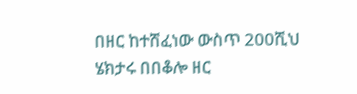በዘር ከተሸፈነው ውስጥ 200ሺህ ሄክታሩ በበቆሎ ዘር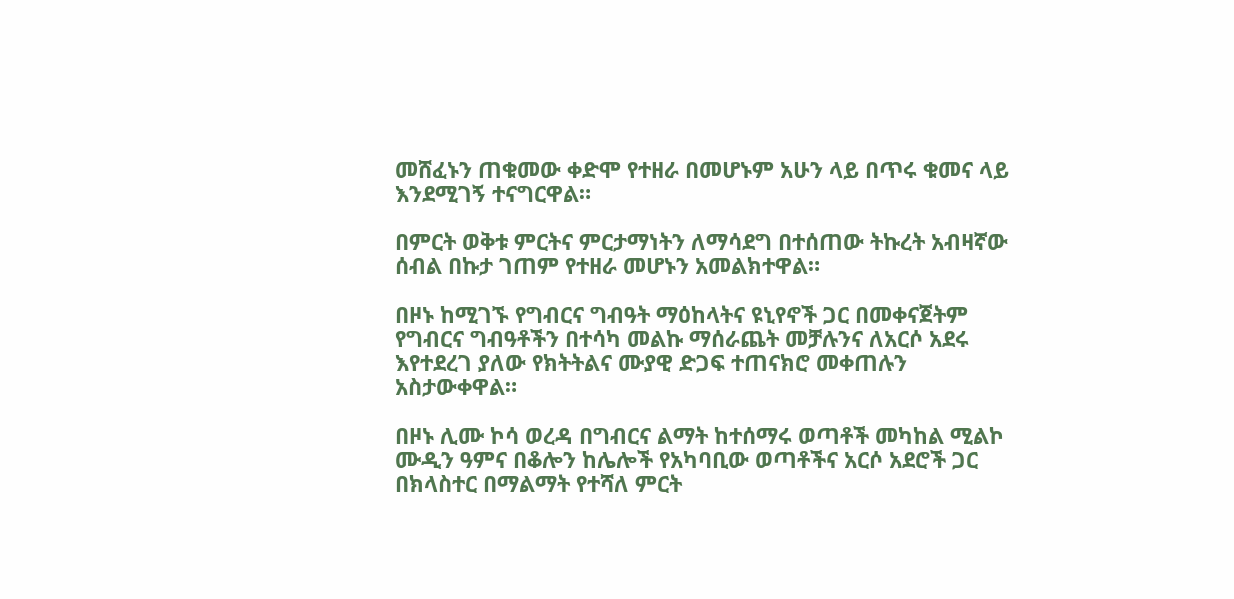መሸፈኑን ጠቁመው ቀድሞ የተዘራ በመሆኑም አሁን ላይ በጥሩ ቁመና ላይ እንደሚገኝ ተናግርዋል።

በምርት ወቅቱ ምርትና ምርታማነትን ለማሳደግ በተሰጠው ትኩረት አብዛኛው ሰብል በኩታ ገጠም የተዘራ መሆኑን አመልክተዋል።

በዞኑ ከሚገኙ የግብርና ግብዓት ማዕከላትና ዩኒየኖች ጋር በመቀናጀትም የግብርና ግብዓቶችን በተሳካ መልኩ ማሰራጨት መቻሉንና ለአርሶ አደሩ እየተደረገ ያለው የክትትልና ሙያዊ ድጋፍ ተጠናክሮ መቀጠሉን አስታውቀዋል።

በዞኑ ሊሙ ኮሳ ወረዳ በግብርና ልማት ከተሰማሩ ወጣቶች መካከል ሚልኮ ሙዲን ዓምና በቆሎን ከሌሎች የአካባቢው ወጣቶችና አርሶ አደሮች ጋር በክላስተር በማልማት የተሻለ ምርት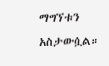ማግኘቱን አስታውሷል።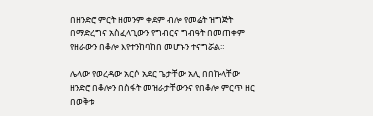በዘንድሮ ምርት ዘመንም ቀደም ብሎ የመሬት ዝግጅት በማድረግና አስፈላጊውን የግብርና ግብዓት በመጠቀም የዘራውን በቆሎ እየተንከባከበ መሆኑን ተናግሯል።

ሌላው የወረዳው አርሶ አደር ጌታቸው አሊ በበኩላቸው ዘንድሮ በቆሎን በስፋት መዝራታቸውንና የበቆሎ ምርጥ ዘር በወቅቱ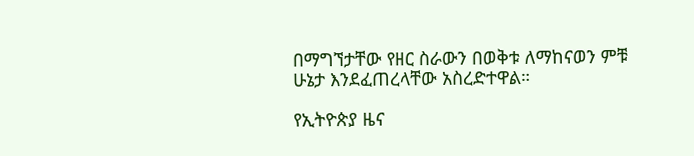በማግኘታቸው የዘር ስራውን በወቅቱ ለማከናወን ምቹ ሁኔታ እንደፈጠረላቸው አስረድተዋል።

የኢትዮጵያ ዜና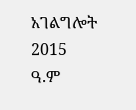አገልግሎት
2015
ዓ.ም